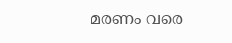മരണം വരെ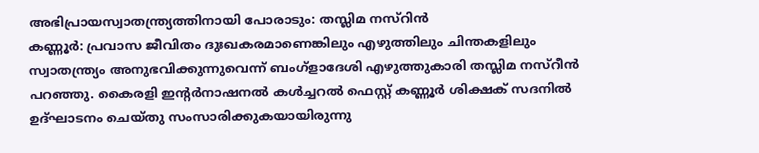അഭിപ്രായസ്വാതന്ത്ര്യത്തിനായി പോരാടും: തസ്ലിമ നസ്റിൻ
കണ്ണൂർ: പ്രവാസ ജീവിതം ദുഃഖകരമാണെങ്കിലും എഴുത്തിലും ചിന്തകളിലും സ്വാതന്ത്ര്യം അനുഭവിക്കുന്നുവെന്ന് ബംഗ്ളാദേശി എഴുത്തുകാരി തസ്ലിമ നസ്റീൻ പറഞ്ഞു. കൈരളി ഇൻ്റർനാഷനൽ കൾച്ചറൽ ഫെസ്റ്റ് കണ്ണൂർ ശിക്ഷക് സദനിൽ ഉദ്ഘാടനം ചെയ്തു സംസാരിക്കുകയായിരുന്നു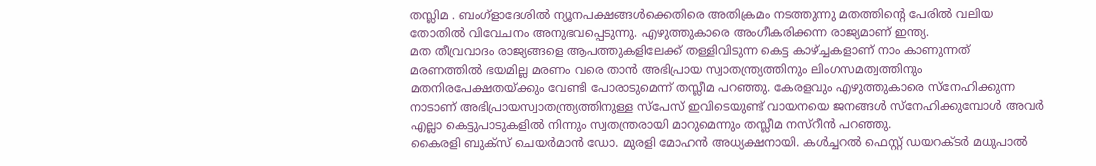തസ്ലിമ . ബംഗ്ളാദേശിൽ ന്യൂനപക്ഷങ്ങൾക്കെതിരെ അതിക്രമം നടത്തുന്നു മതത്തിൻ്റെ പേരിൽ വലിയ തോതിൽ വിവേചനം അനുഭവപ്പെടുന്നു. എഴുത്തുകാരെ അംഗീകരിക്കന്ന രാജ്യമാണ് ഇന്ത്യ.
മത തീവ്രവാദം രാജ്യങ്ങളെ ആപത്തുകളിലേക്ക് തള്ളിവിടുന്ന കെട്ട കാഴ്ച്ചകളാണ് നാം കാണുന്നത് മരണത്തിൽ ഭയമില്ല മരണം വരെ താൻ അഭിപ്രായ സ്വാതന്ത്ര്യത്തിനും ലിംഗസമത്വത്തിനും മതനിരപേക്ഷതയ്ക്കും വേണ്ടി പോരാടുമെന്ന് തസ്ലീമ പറഞ്ഞു. കേരളവും എഴുത്തുകാരെ സ്നേഹിക്കുന്ന നാടാണ് അഭിപ്രായസ്വാതന്ത്ര്യത്തിനുള്ള സ്പേസ് ഇവിടെയുണ്ട് വായനയെ ജനങ്ങൾ സ്നേഹിക്കുമ്പോൾ അവർ എല്ലാ കെട്ടുപാടുകളിൽ നിന്നും സ്വതന്ത്രരായി മാറുമെന്നും തസ്ലീമ നസ്റീൻ പറഞ്ഞു.
കൈരളി ബുക്സ് ചെയർമാൻ ഡോ. മുരളി മോഹൻ അധ്യക്ഷനായി. കൾച്ചറൽ ഫെസ്റ്റ് ഡയറക്ടർ മധുപാൽ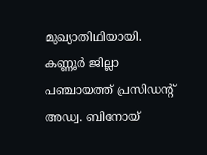മുഖ്യാതിഥിയായി. കണ്ണൂർ ജില്ലാ പഞ്ചായത്ത് പ്രസിഡൻ്റ് അഡ്വ. ബിനോയ്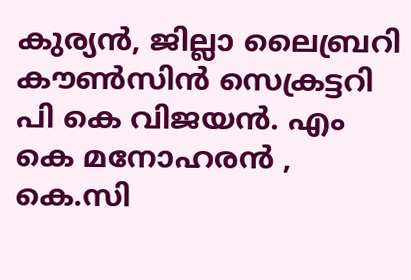കുര്യൻ, ജില്ലാ ലൈബ്രറി കൗൺസിൻ സെക്രട്ടറി പി കെ വിജയൻ. എം കെ മനോഹരൻ , കെ.സി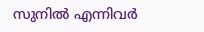സുനിൽ എന്നിവർ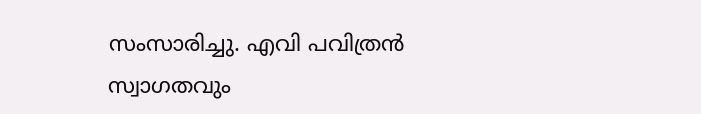സംസാരിച്ചു. എവി പവിത്രൻ സ്വാഗതവും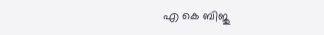എ കെ ബിജു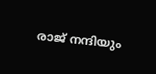രാജ് നന്ദിയും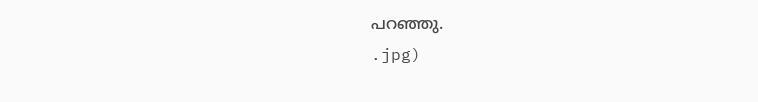പറഞ്ഞു.
.jpg)